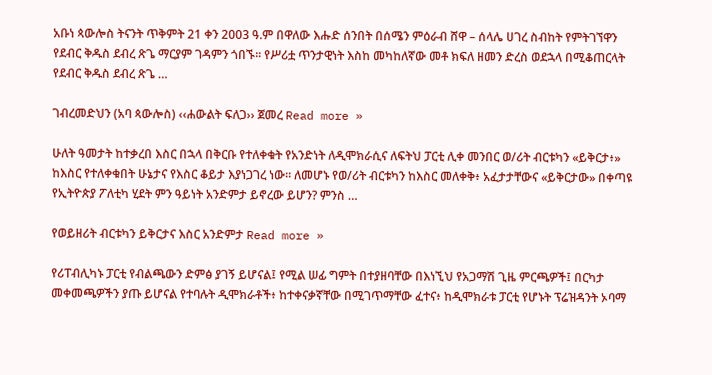አቡነ ጳውሎስ ትናንት ጥቅምት 21 ቀን 2003 ዓ.ም በዋለው እሑድ ሰንበት በሰሜን ምዕራብ ሸዋ – ሰላሌ ሀገረ ስብከት የምትገኘዋን የደብር ቅዱስ ደብረ ጽጌ ማርያም ገዳምን ጎበኙ፡፡ የሥሪቷ ጥንታዊነት እስከ መካከለኛው መቶ ክፍለ ዘመን ድረስ ወደኋላ በሚቆጠርላት የደብር ቅዱስ ደብረ ጽጌ …

ገብረመድህን (አባ ጳውሎስ) ‹‹ሐውልት ፍለጋ›› ጀመረ Read more »

ሁለት ዓመታት ከተቃረበ እስር በኋላ በቅርቡ የተለቀቁት የአንድነት ለዲሞክራሲና ለፍትህ ፓርቲ ሊቀ መንበር ወ/ሪት ብርቱካን «ይቅርታ፥» ከእስር የተለቀቁበት ሁኔታና የእስር ቆይታ እያነጋገረ ነው። ለመሆኑ የወ/ሪት ብርቱካን ከእስር መለቀቅ፥ አፈታታቸውና «ይቅርታው» በቀጣዩ የኢትዮጵያ ፖለቲካ ሂደት ምን ዓይነት አንድምታ ይኖረው ይሆን? ምንስ …

የወይዘሪት ብርቱካን ይቅርታና እስር አንድምታ Read more »

የሪፐብሊካኑ ፓርቲ የብልጫውን ድምፅ ያገኝ ይሆናል፤ የሚል ሠፊ ግምት በተያዘባቸው በእነኚህ የአጋማሽ ጊዜ ምርጫዎች፤ በርካታ መቀመጫዎችን ያጡ ይሆናል የተባሉት ዲሞክራቶች፥ ከተቀናቃኛቸው በሚገጥማቸው ፈተና፥ ከዲሞክራቱ ፓርቲ የሆኑት ፕሬዝዳንት ኦባማ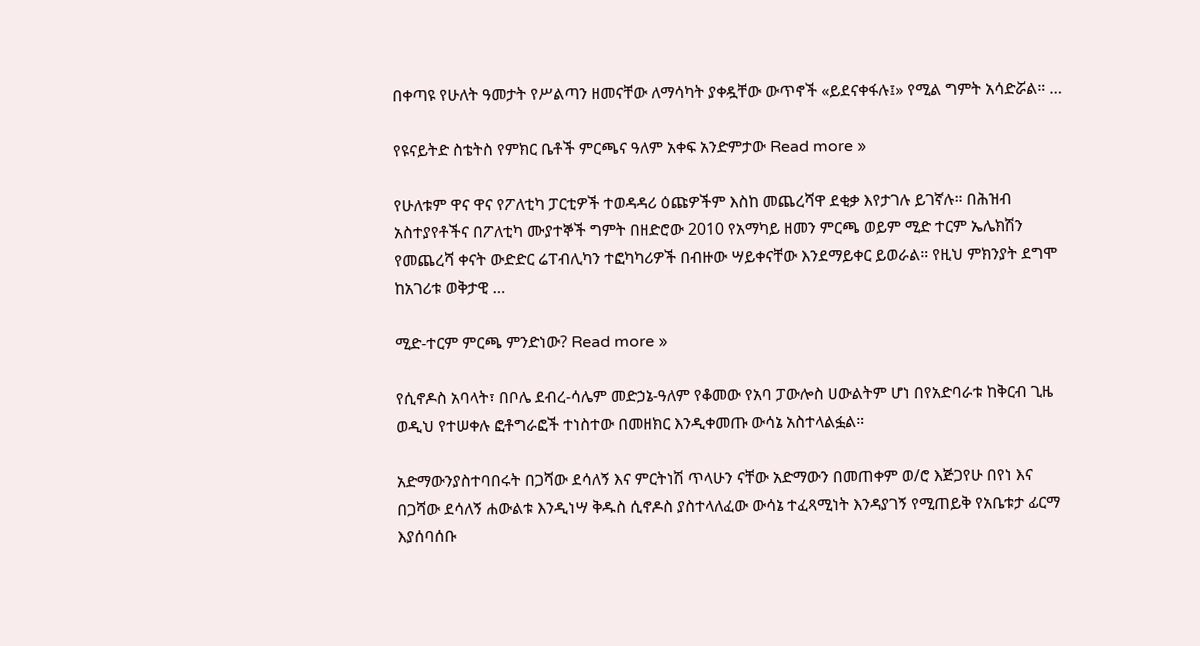በቀጣዩ የሁለት ዓመታት የሥልጣን ዘመናቸው ለማሳካት ያቀዷቸው ውጥኖች «ይደናቀፋሉ፤» የሚል ግምት አሳድሯል። …

የዩናይትድ ስቴትስ የምክር ቤቶች ምርጫና ዓለም አቀፍ አንድምታው Read more »

የሁለቱም ዋና ዋና የፖለቲካ ፓርቲዎች ተወዳዳሪ ዕጩዎችም እስከ መጨረሻዋ ደቂቃ እየታገሉ ይገኛሉ። በሕዝብ አስተያየቶችና በፖለቲካ ሙያተኞች ግምት በዘድሮው 2010 የአማካይ ዘመን ምርጫ ወይም ሚድ ተርም ኤሌክሽን የመጨረሻ ቀናት ውድድር ሬፐብሊካን ተፎካካሪዎች በብዙው ሣይቀናቸው እንደማይቀር ይወራል። የዚህ ምክንያት ደግሞ ከአገሪቱ ወቅታዊ …

ሚድ-ተርም ምርጫ ምንድነው? Read more »

የሲኖዶስ አባላት፣ በቦሌ ደብረ-ሳሌም መድኃኔ-ዓለም የቆመው የአባ ፓውሎስ ሀውልትም ሆነ በየአድባራቱ ከቅርብ ጊዜ ወዲህ የተሠቀሉ ፎቶግራፎች ተነስተው በመዘክር እንዲቀመጡ ውሳኔ አስተላልፏል።

አድማውንያስተባበሩት በጋሻው ደሳለኝ እና ምርትነሽ ጥላሁን ናቸው አድማውን በመጠቀም ወ/ሮ እጅጋየሁ በየነ እና በጋሻው ደሳለኝ ሐውልቱ እንዲነሣ ቅዱስ ሲኖዶስ ያስተላለፈው ውሳኔ ተፈጻሚነት እንዳያገኝ የሚጠይቅ የአቤቱታ ፊርማ እያሰባሰቡ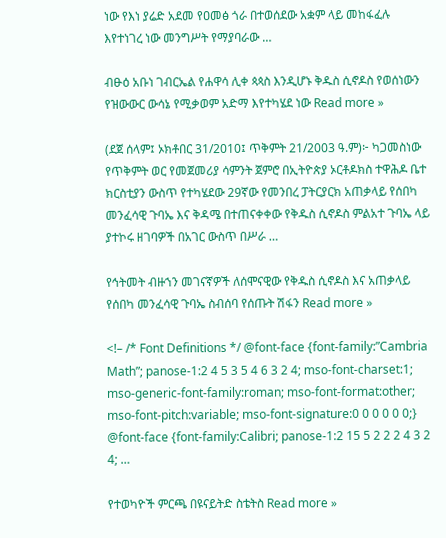ነው የእነ ያሬድ አደመ የዐመፅ ጎራ በተወሰደው አቋም ላይ መከፋፈሉ እየተነገረ ነው መንግሥት የማያባራው …

ብፁዕ አቡነ ገብርኤል የሐዋሳ ሊቀ ጳጳስ እንዲሆኑ ቅዱስ ሲኖዶስ የወሰነውን የዝውውር ውሳኔ የሚቃወም አድማ እየተካሄደ ነው Read more »

(ደጀ ሰላም፤ ኦክቶበር 31/2010፤ ጥቅምት 21/2003 ዓ.ም)፦ ካጋመስነው የጥቅምት ወር የመጀመሪያ ሳምንት ጀምሮ በኢትዮጵያ ኦርቶዶክስ ተዋሕዶ ቤተ ክርስቲያን ውስጥ የተካሄደው 29ኛው የመንበረ ፓትርያርክ አጠቃላይ የሰበካ መንፈሳዊ ጉባኤ እና ቅዳሜ በተጠናቀቀው የቅዱስ ሲኖዶስ ምልአተ ጉባኤ ላይ ያተኮሩ ዘገባዎች በአገር ውስጥ በሥራ …

የኅትመት ብዙኀን መገናኛዎች ለሰሞናዊው የቅዱስ ሲኖዶስ እና አጠቃላይ የሰበካ መንፈሳዊ ጉባኤ ስብሰባ የሰጡት ሽፋን Read more »

<!– /* Font Definitions */ @font-face {font-family:”Cambria Math”; panose-1:2 4 5 3 5 4 6 3 2 4; mso-font-charset:1; mso-generic-font-family:roman; mso-font-format:other; mso-font-pitch:variable; mso-font-signature:0 0 0 0 0 0;} @font-face {font-family:Calibri; panose-1:2 15 5 2 2 2 4 3 2 4; …

የተወካዮች ምርጫ በዩናይትድ ስቴትስ Read more »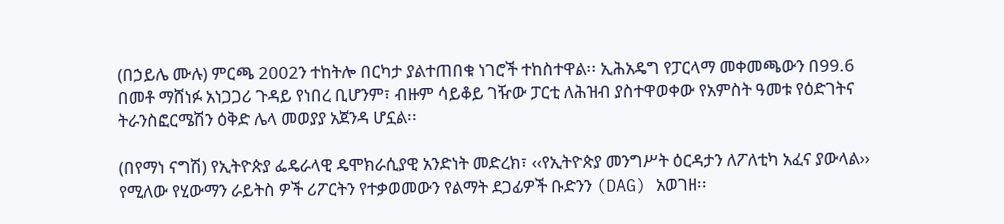(በኃይሌ ሙሉ) ምርጫ 2002ን ተከትሎ በርካታ ያልተጠበቁ ነገሮች ተከስተዋል፡፡ ኢሕአዴግ የፓርላማ መቀመጫውን በ99.6 በመቶ ማሸነፉ አነጋጋሪ ጉዳይ የነበረ ቢሆንም፣ ብዙም ሳይቆይ ገዥው ፓርቲ ለሕዝብ ያስተዋወቀው የአምስት ዓመቱ የዕድገትና ትራንስፎርሜሽን ዕቅድ ሌላ መወያያ አጀንዳ ሆኗል፡፡

(በየማነ ናግሽ) የኢትዮጵያ ፌዴራላዊ ዴሞክራሲያዊ አንድነት መድረክ፣ ‹‹የኢትዮጵያ መንግሥት ዕርዳታን ለፖለቲካ አፈና ያውላል›› የሚለው የሂውማን ራይትስ ዎች ሪፖርትን የተቃወመውን የልማት ደጋፊዎች ቡድንን (DAG) አወገዘ፡፡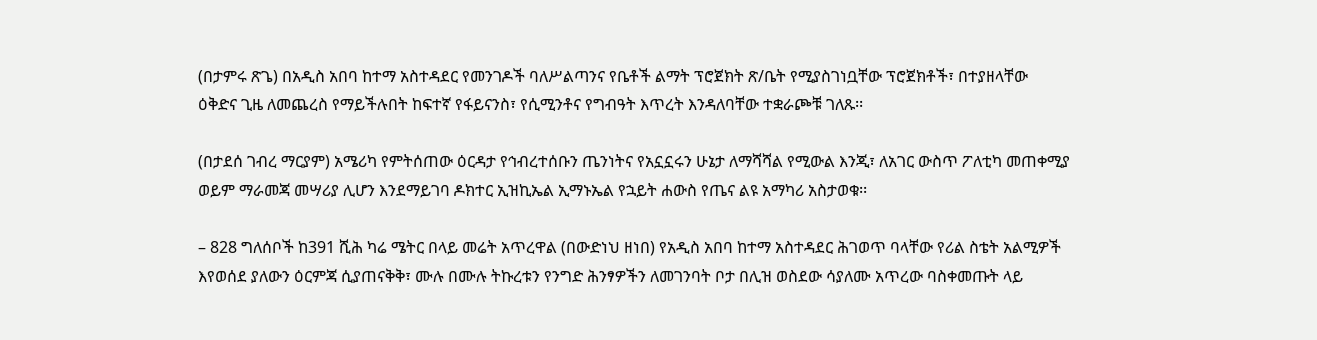(በታምሩ ጽጌ) በአዲስ አበባ ከተማ አስተዳደር የመንገዶች ባለሥልጣንና የቤቶች ልማት ፕሮጀክት ጽ/ቤት የሚያስገነቧቸው ፕሮጀክቶች፣ በተያዘላቸው ዕቅድና ጊዜ ለመጨረስ የማይችሉበት ከፍተኛ የፋይናንስ፣ የሲሚንቶና የግብዓት እጥረት እንዳለባቸው ተቋራጮቹ ገለጹ፡፡

(በታደሰ ገብረ ማርያም) አሜሪካ የምትሰጠው ዕርዳታ የኅብረተሰቡን ጤንነትና የአኗኗሩን ሁኔታ ለማሻሻል የሚውል እንጂ፣ ለአገር ውስጥ ፖለቲካ መጠቀሚያ ወይም ማራመጃ መሣሪያ ሊሆን እንደማይገባ ዶክተር ኢዝኪኤል ኢማኑኤል የኋይት ሐውስ የጤና ልዩ አማካሪ አስታወቁ፡፡

– 828 ግለሰቦች ከ391 ሺሕ ካሬ ሜትር በላይ መሬት አጥረዋል (በውድነህ ዘነበ) የአዲስ አበባ ከተማ አስተዳደር ሕገወጥ ባላቸው የሪል ስቴት አልሚዎች እየወሰደ ያለውን ዕርምጃ ሲያጠናቅቅ፣ ሙሉ በሙሉ ትኩረቱን የንግድ ሕንፃዎችን ለመገንባት ቦታ በሊዝ ወስደው ሳያለሙ አጥረው ባስቀመጡት ላይ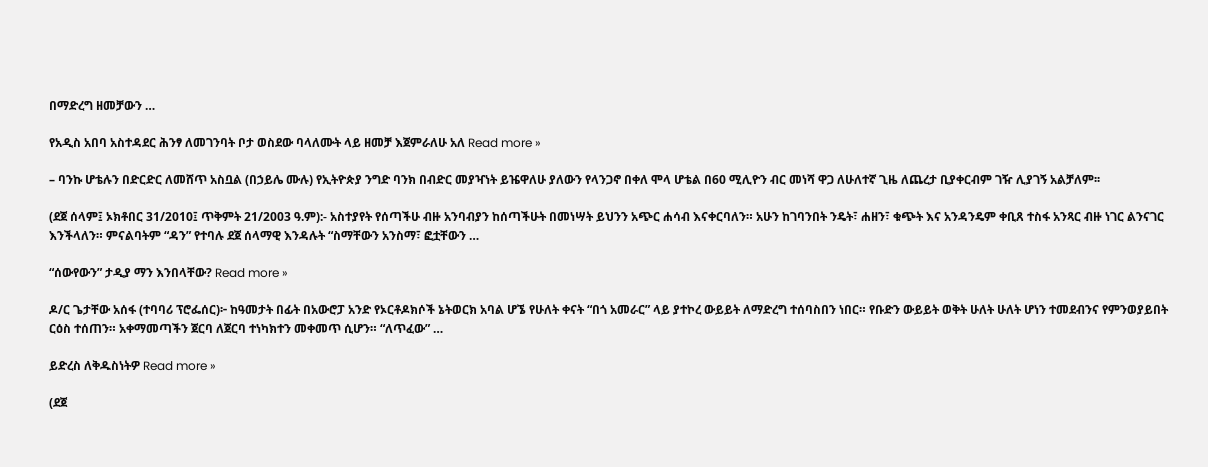በማድረግ ዘመቻውን …

የአዲስ አበባ አስተዳደር ሕንፃ ለመገንባት ቦታ ወስደው ባላለሙት ላይ ዘመቻ እጀምራለሁ አለ Read more »

– ባንኩ ሆቴሉን በድርድር ለመሸጥ አስቧል (በኃይሌ ሙሉ) የኢትዮጵያ ንግድ ባንክ በብድር መያዣነት ይዤዋለሁ ያለውን የላንጋኖ በቀለ ሞላ ሆቴል በ60 ሚሊዮን ብር መነሻ ዋጋ ለሁለተኛ ጊዜ ለጨረታ ቢያቀርብም ገዥ ሊያገኝ አልቻለም፡፡

(ደጀ ሰላም፤ ኦክቶበር 31/2010፤ ጥቅምት 21/2003 ዓ.ም):- አስተያየት የሰጣችሁ ብዙ አንባብያን ከሰጣችሁት በመነሣት ይህንን አጭር ሐሳብ እናቀርባለን። አሁን ከገባንበት ንዴት፣ ሐዘን፣ ቁጭት እና አንዳንዴም ቀቢጸ ተስፋ አንጻር ብዙ ነገር ልንናገር እንችላለን። ምናልባትም “ዳን” የተባሉ ደጀ ሰላማዊ እንዳሉት “ስማቸውን አንስማ፣ ፎቷቸውን …

“ሰውየውን” ታዲያ ማን እንበላቸው? Read more »

ዶ/ር ጌታቸው አሰፋ (ተባባሪ ፕሮፌሰር)፦ ከዓመታት በፊት በአውሮፓ አንድ የኦርቶዶክሶች ኔትወርክ አባል ሆኜ የሁለት ቀናት “በጎ አመራር” ላይ ያተኮረ ውይይት ለማድረግ ተሰባስበን ነበር። የቡድን ውይይት ወቅት ሁለት ሁለት ሆነን ተመደብንና የምንወያይበት ርዕስ ተሰጠን። አቀማመጣችን ጀርባ ለጀርባ ተነካክተን መቀመጥ ሲሆን። “ለጥፈው” …

ይድረስ ለቅዱስነትዎ Read more »

(ደጀ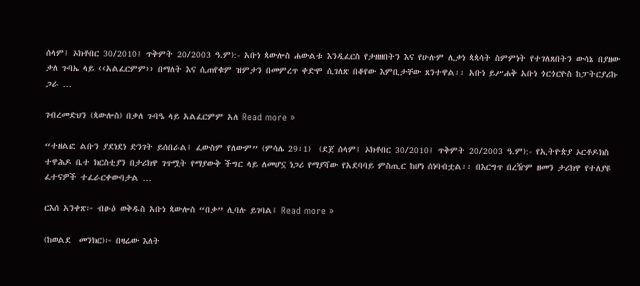ሰላም፤ ኦክቶበር 30/2010፤ ጥቅምት 20/2003 ዓ.ም):- አቡነ ጳውሎስ ሐውልቱ እንዲፈርስ የታዘዘበትን እና የሁሉም ሊቃነ ጳጳሳት ስምምነት የተገለጸበትን ውሳኔ በያዘው ቃለ ጉባኤ ላይ ‹‹አልፈርምም›› በማለት እና ሲጠየቁም ዝምታን በመምረጥ ቀድሞ ሲገለጽ በቆየው እምቢታቸው ጸንተዋል፡፡ አቡነ ይሥሐቅ አቡነ ጎርጎርዮስ ከፓትርያሪኩ ጋራ …

ገብረመድህን (ጳውሎስ) በቃለ ጉባዔ ላይ አልፈርምም አለ Read more »

“ተዘልፎ ልቡን ያደነደነ ድንገት ይሰበራል፤ ፈውስም የለውም” (ምሳሌ 29፡1)  (ደጀ ሰላም፤ ኦክቶበር 30/2010፤ ጥቅምት 20/2003 ዓ.ም):- የኢትዮጵያ ኦርቶዶክስ ተዋሕዶ ቤተ ክርስቲያን በታሪክዋ ገጥሟት የማያውቅ ችግር ላይ ለመሆኗ ነጋሪ የማያሻው የአደባባይ ምስጢር ከሆነ ሰነባብቷል፡፡ በእርግጥ በረዥም ዘመን ታሪክዋ የተለያዩ ፈተናዎች ተፈራርቀውባታል …

ርእሰ አንቀጽ፦ ብፁዕ ወቅዱስ አቡነ ጳውሎስ “በቃ” ሊባሉ ይገባል፤ Read more »

(ከወልደ  መንክር)፦ በዛሬው እለት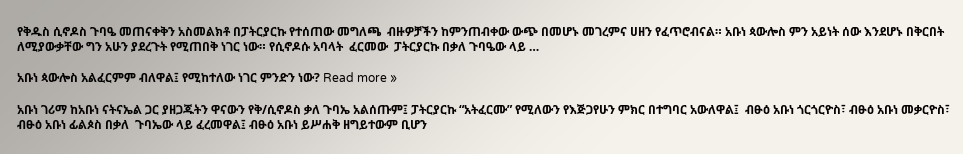የቅዱስ ሲኖዶስ ጉባዔ መጠናቀቅን አስመልክቶ በፓትርያርኩ የተሰጠው መግለጫ  ብዙዎቻችን ከምንጠብቀው ውጭ በመሆኑ መገረምና ሀዘን የፈጥሮብናል። አቡነ ጳውሎስ ምን አይነት ሰው እንደሆኑ በቅርበት ለሚያውቃቸው ግን አሁን ያደረጉት የሚጠበቅ ነገር ነው። የሲኖዶሱ አባላት  ፈርመው  ፓትርያርኩ በቃለ ጉባዔው ላይ …

አቡነ ጳውሎስ አልፈርምም ብለዋል፤ የሚከተለው ነገር ምንድን ነው? Read more »

አቡነ ገሪማ ከአቡነ ናትናኤል ጋር ያዘጋጁትን ዋናውን የቅ/ሲኖዶስ ቃለ ጉባኤ አልሰጡም፤ ፓትርያርኩ “አትፈርሙ” የሚለውን የእጅጋየሁን ምክር በተግባር አውለዋል፤  ብፁዕ አቡነ ጎርጎርዮስ፣ ብፁዕ አቡነ መቃርዮስ፣ ብፁዕ አቡነ ፊልጶስ በቃለ  ጉባኤው ላይ ፈረመዋል፤ ብፁዕ አቡነ ይሥሐቅ ዘግይተውም ቢሆን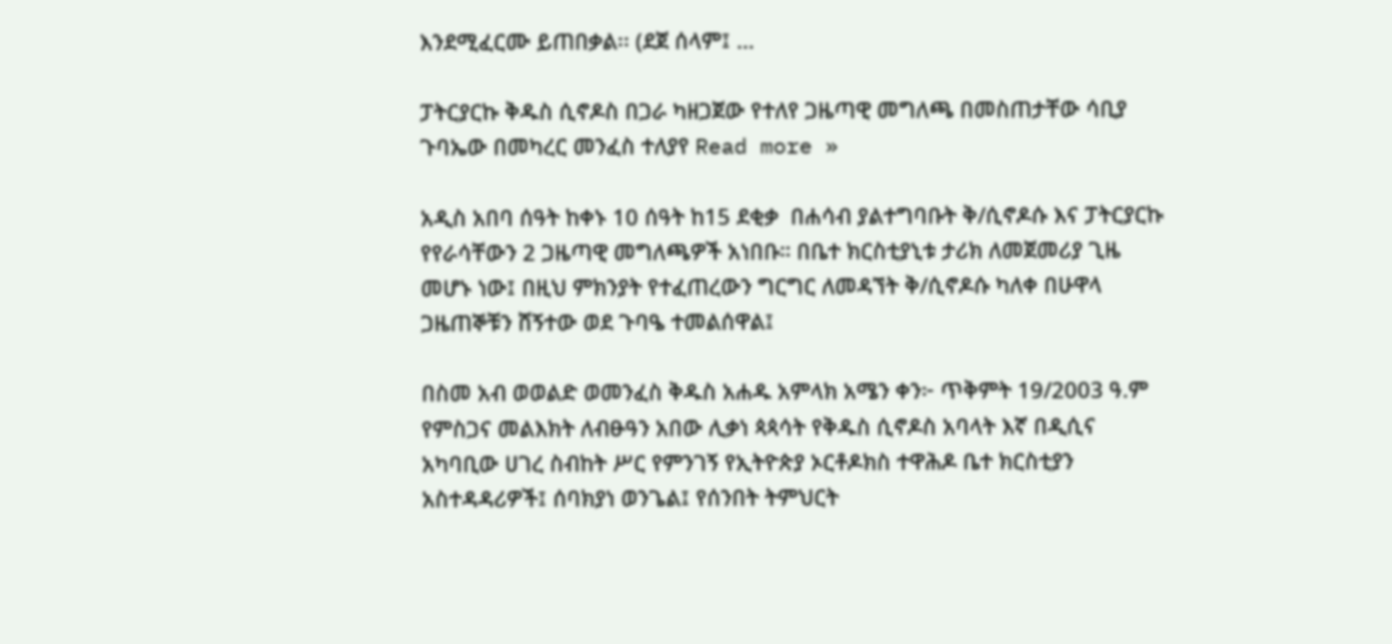እንደሚፈርሙ ይጠበቃል፡፡ (ደጀ ሰላም፤ …

ፓትርያርኩ ቅዱስ ሲኖዶስ በጋራ ካዘጋጀው የተለየ ጋዜጣዊ መግለጫ በመስጠታቸው ሳቢያ ጉባኤው በመካረር መንፈስ ተለያየ Read more »

አዲስ አበባ ሰዓት ከቀኑ 10 ሰዓት ከ15 ደቂቃ  በሐሳብ ያልተግባቡት ቅ/ሲኖዶሱ እና ፓትርያርኩ የየራሳቸውን 2 ጋዜጣዊ መግለጫዎች አነበቡ። በቤተ ክርስቲያኒቱ ታሪክ ለመጀመሪያ ጊዜ መሆኑ ነው፤ በዚህ ምክንያት የተፈጠረውን ግርግር ለመዳኘት ቅ/ሲኖዶሱ ካለቀ በሁዋላ ጋዜጠኞቹን ሸኝተው ወደ ጉባዔ ተመልሰዋል፤

በስመ አብ ወወልድ ወመንፈስ ቅዱስ አሐዱ አምላክ አሜን ቀን፦ ጥቅምት 19/2003 ዓ.ም የምስጋና መልእክት ለብፁዓን አበው ሊቃነ ጳጳሳት የቅዱስ ሲኖዶስ አባላት እኛ በዲሲና አካባቢው ሀገረ ስብከት ሥር የምንገኝ የኢትዮጵያ ኦርቶዶክስ ተዋሕዶ ቤተ ክርስቲያን አስተዳዳሪዎች፤ ሰባክያነ ወንጌል፤ የሰንበት ትምህርት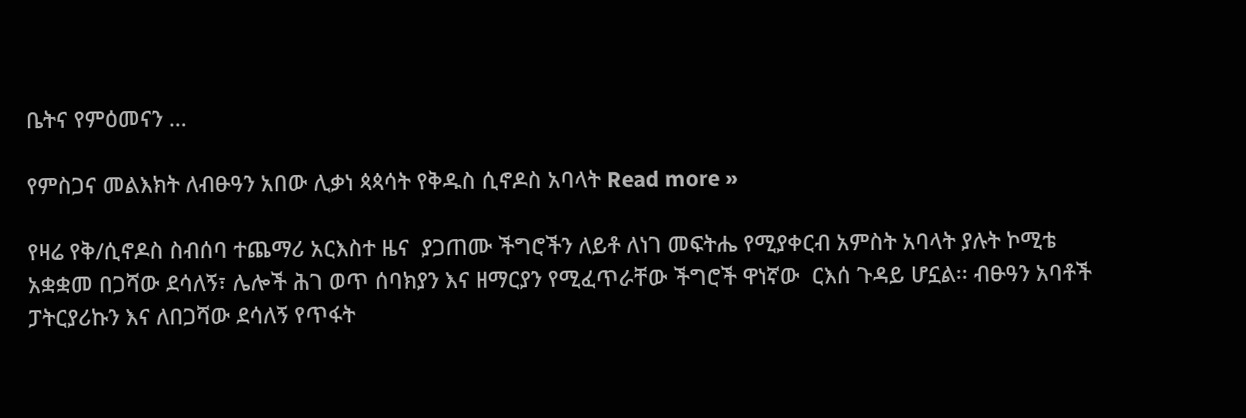ቤትና የምዕመናን …

የምስጋና መልእክት ለብፁዓን አበው ሊቃነ ጳጳሳት የቅዱስ ሲኖዶስ አባላት Read more »

የዛሬ የቅ/ሲኖዶስ ስብሰባ ተጨማሪ አርእስተ ዜና  ያጋጠሙ ችግሮችን ለይቶ ለነገ መፍትሔ የሚያቀርብ አምስት አባላት ያሉት ኮሚቴ አቋቋመ በጋሻው ደሳለኝ፣ ሌሎች ሕገ ወጥ ሰባክያን እና ዘማርያን የሚፈጥራቸው ችግሮች ዋነኛው  ርእሰ ጉዳይ ሆኗል፡፡ ብፁዓን አባቶች ፓትርያሪኩን እና ለበጋሻው ደሳለኝ የጥፋት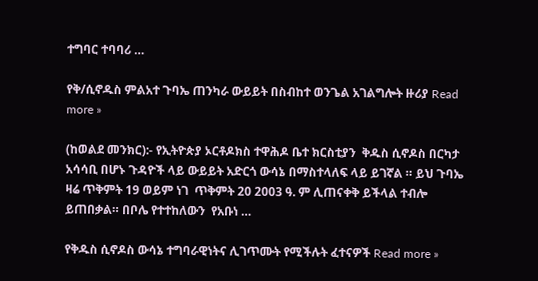ተግባር ተባባሪ …

የቅ/ሲኖዱስ ምልአተ ጉባኤ ጠንካራ ውይይት በስብከተ ወንጌል አገልግሎት ዙሪያ Read more »

(ከወልደ መንክር):- የኢትዮጵያ ኦርቶዶክስ ተዋሕዶ ቤተ ክርስቲያን  ቅዱስ ሲኖዶስ በርካታ አሳሳቢ በሆኑ ጉዳዮች ላይ ውይይት አድርጎ ውሳኔ በማስተላለፍ ላይ ይገኛል ። ይህ ጉባኤ ዛሬ ጥቅምት 19 ወይም ነገ  ጥቅምት 20 2003 ዓ. ም ሊጠናቀቅ ይችላል ተብሎ ይጠበቃል። በቦሌ የተተከለውን  የአቡነ …

የቅዱስ ሲኖዶስ ውሳኔ ተግባራዊነትና ሊገጥሙት የሚችሉት ፈተናዎች Read more »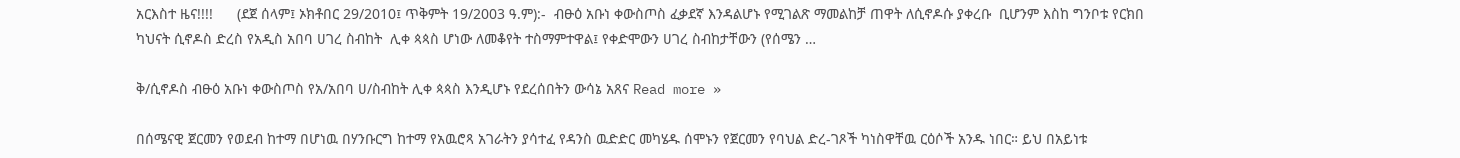አርእስተ ዜና!!!!      (ደጀ ሰላም፤ ኦክቶበር 29/2010፤ ጥቅምት 19/2003 ዓ.ም):-  ብፁዕ አቡነ ቀውስጦስ ፈቃደኛ እንዳልሆኑ የሚገልጽ ማመልከቻ ጠዋት ለሲኖዶሱ ያቀረቡ  ቢሆንም እስከ ግንቦቱ የርክበ ካህናት ሲኖዶስ ድረስ የአዲስ አበባ ሀገረ ስብከት  ሊቀ ጳጳስ ሆነው ለመቆየት ተስማምተዋል፤ የቀድሞውን ሀገረ ስብከታቸውን (የሰሜን …

ቅ/ሲኖዶስ ብፁዕ አቡነ ቀውስጦስ የአ/አበባ ሀ/ስብከት ሊቀ ጳጳስ እንዲሆኑ የደረሰበትን ውሳኔ አጸና Read more »

በሰሜናዊ ጀርመን የወደብ ከተማ በሆነዉ በሃንቡርግ ከተማ የአዉሮጻ አገራትን ያሳተፈ የዳንስ ዉድድር መካሄዱ ሰሞኑን የጀርመን የባህል ድረ-ገጾች ካነስዋቸዉ ርዕሶች አንዱ ነበር። ይህ በአይነቱ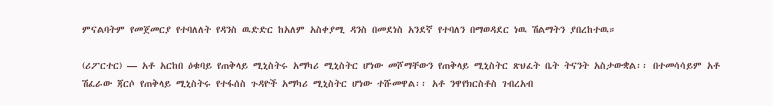ምናልባትም የመጀመርያ የተባለለት የዳንስ ዉድድር ከአለም አስቀያሚ ዳንስ በመደነስ አንደኛ የተባለን በማወዳደር ነዉ ሽልማትን ያበረከተዉ።

(ሪፖርተር) — አቶ አርከበ ዕቁባይ የጠቅላይ ሚኒስትሩ አማካሪ ሚኒስትር ሆነው መሾማቸውን የጠቅላይ ሚኒስትር ጽህፈት ቤት ትናንት አስታውቋል፡፡ በተመሳሳይም አቶ ሽፈራው ጃርሶ የጠቅላይ ሚኒስትሩ የተፋሰስ ጉዳዮች አማካሪ ሚኒስትር ሆነው ተሹመዋል፡፡ አቶ ንዋየክርስቶስ ገብረአብ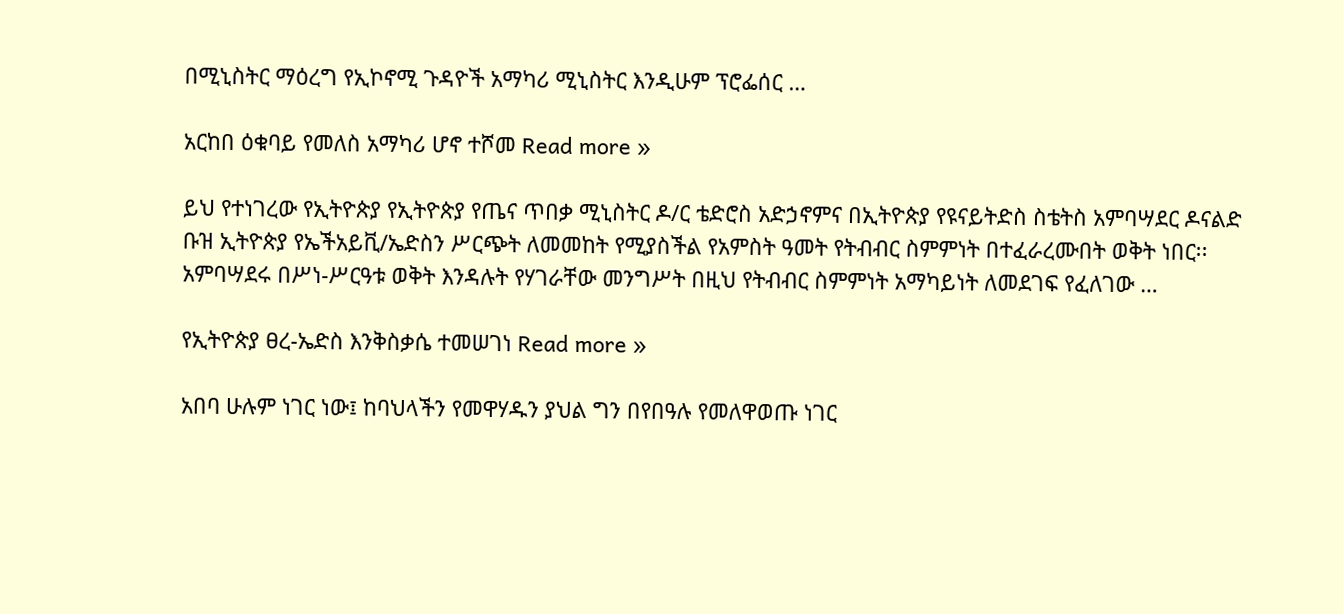በሚኒስትር ማዕረግ የኢኮኖሚ ጉዳዮች አማካሪ ሚኒስትር እንዲሁም ፕሮፌሰር …

አርከበ ዕቁባይ የመለስ አማካሪ ሆኖ ተሾመ Read more »

ይህ የተነገረው የኢትዮጵያ የኢትዮጵያ የጤና ጥበቃ ሚኒስትር ዶ/ር ቴድሮስ አድኃኖምና በኢትዮጵያ የዩናይትድስ ስቴትስ አምባሣደር ዶናልድ ቡዝ ኢትዮጵያ የኤችአይቪ/ኤድስን ሥርጭት ለመመከት የሚያስችል የአምስት ዓመት የትብብር ስምምነት በተፈራረሙበት ወቅት ነበር፡፡ አምባሣደሩ በሥነ-ሥርዓቱ ወቅት እንዳሉት የሃገራቸው መንግሥት በዚህ የትብብር ስምምነት አማካይነት ለመደገፍ የፈለገው …

የኢትዮጵያ ፀረ-ኤድስ እንቅስቃሴ ተመሠገነ Read more »

አበባ ሁሉም ነገር ነው፤ ከባህላችን የመዋሃዱን ያህል ግን በየበዓሉ የመለዋወጡ ነገር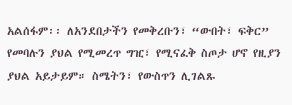አልሰፋም፡፡ ለአንደበታችን የመቅረቡን፣ “ውበት፣ ፍቅር” የመባሉን ያህል የሚመረጥ ግዢ፣ የሚናፈቅ ስጦታ ሆኖ የዚያን ያህል አይታይም። ስሜትን፣ የውስጥን ሊገልጹ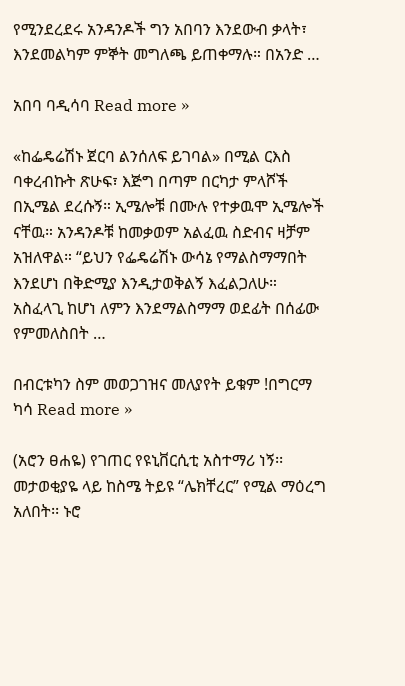የሚንደረደሩ አንዳንዶች ግን አበባን እንደውብ ቃላት፣ እንደመልካም ምኞት መግለጫ ይጠቀማሉ። በአንድ …

አበባ ባዲሳባ Read more »

«ከፌዴሬሽኑ ጀርባ ልንሰለፍ ይገባል» በሚል ርእስ ባቀረብኩት ጽሁፍ፣ እጅግ በጣም በርካታ ምላሾች በኢሜል ደረሱኝ። ኢሜሎቹ በሙሉ የተቃዉሞ ኢሜሎች ናቸዉ። አንዳንዶቹ ከመቃወም አልፈዉ ስድብና ዛቻም አዝለዋል። “ይህን የፌዴሬሽኑ ውሳኔ የማልስማማበት እንደሆነ በቅድሚያ እንዲታወቅልኝ እፈልጋለሁ። አስፈላጊ ከሆነ ለምን እንደማልስማማ ወደፊት በሰፊው የምመለስበት …

በብርቱካን ስም መወጋገዝና መለያየት ይቁም !በግርማ ካሳ Read more »

(አሮን ፀሐዬ) የገጠር የዩኒቨርሲቲ አስተማሪ ነኝ፡፡ መታወቂያዬ ላይ ከስሜ ትይዩ “ሌክቸረር” የሚል ማዕረግ አለበት፡፡ ኑሮ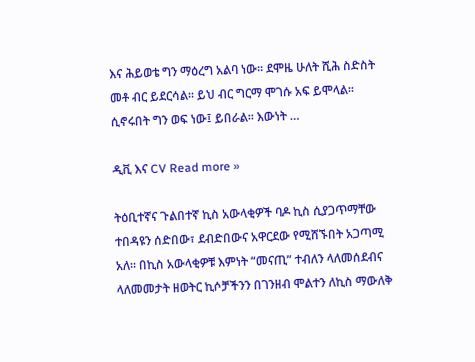እና ሕይወቴ ግን ማዕረግ አልባ ነው፡፡ ደሞዜ ሁለት ሺሕ ስድስት መቶ ብር ይደርሳል፡፡ ይህ ብር ግርማ ሞገሱ አፍ ይሞላል፡፡ ሲኖሩበት ግን ወፍ ነው፤ ይበራል፡፡ እውነት …

ዲቪ እና CV Read more »

ትዕቢተኛና ጉልበተኛ ኪስ አውላቂዎች ባዶ ኪስ ሲያጋጥማቸው ተበዳዩን ሰድበው፣ ደብድበውና አዋርደው የሚሸኙበት አጋጣሚ አለ። በኪስ አውላቂዎቹ እምነት “መናጢ” ተብለን ላለመሰደብና ላለመመታት ዘወትር ኪሶቻችንን በገንዘብ ሞልተን ለኪስ ማውለቅ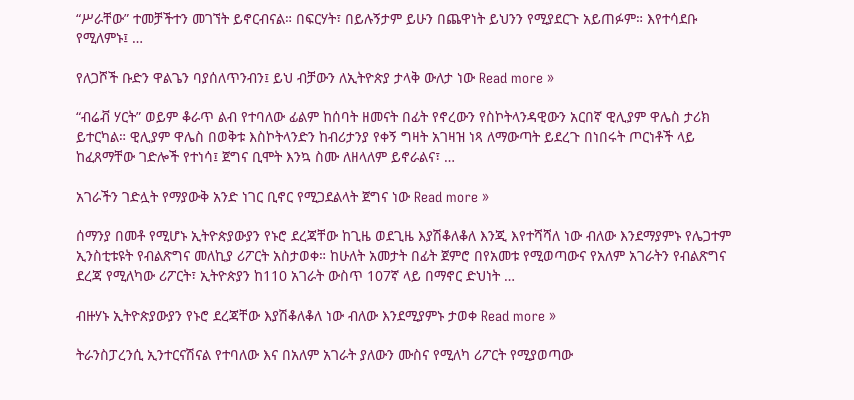“ሥራቸው” ተመቻችተን መገኘት ይኖርብናል። በፍርሃት፣ በይሉኝታም ይሁን በጨዋነት ይህንን የሚያደርጉ አይጠፉም። እየተሳደቡ የሚለምኑ፤ …

የለጋሾች ቡድን ዋልጌን ባያሰለጥንብን፤ ይህ ብቻውን ለኢትዮጵያ ታላቅ ውለታ ነው Read more »

“ብሬቭ ሃርት” ወይም ቆራጥ ልብ የተባለው ፊልም ከሰባት ዘመናት በፊት የኖረውን የስኮትላንዳዊውን አርበኛ ዊሊያም ዋሌስ ታሪክ ይተርካል። ዊሊያም ዋሌስ በወቅቱ እስኮትላንድን ከብሪታንያ የቀኝ ግዛት አገዛዝ ነጻ ለማውጣት ይደረጉ በነበሩት ጦርነቶች ላይ ከፈጸማቸው ገድሎች የተነሳ፤ ጀግና ቢሞት እንኳ ስሙ ለዘላለም ይኖራልና፣ …

አገራችን ገድሏት የማያውቅ አንድ ነገር ቢኖር የሚጋደልላት ጀግና ነው Read more »

ሰማንያ በመቶ የሚሆኑ ኢትዮጵያውያን የኑሮ ደረጃቸው ከጊዜ ወደጊዜ እያሽቆለቆለ እንጂ እየተሻሻለ ነው ብለው እንደማያምኑ የሌጋተም ኢንስቲቱዩት የብልጽግና መለኪያ ሪፖርት አስታወቀ። ከሁለት አመታት በፊት ጀምሮ በየአመቱ የሚወጣውና የአለም አገራትን የብልጽግና ደረጃ የሚለካው ሪፖርት፣ ኢትዮጵያን ከ110 አገራት ውስጥ 107ኛ ላይ በማኖር ድህነት …

ብዙሃኑ ኢትዮጵያውያን የኑሮ ደረጃቸው እያሽቆለቆለ ነው ብለው እንደሚያምኑ ታወቀ Read more »

ትራንስፓረንሲ ኢንተርናሽናል የተባለው እና በአለም አገራት ያለውን ሙስና የሚለካ ሪፖርት የሚያወጣው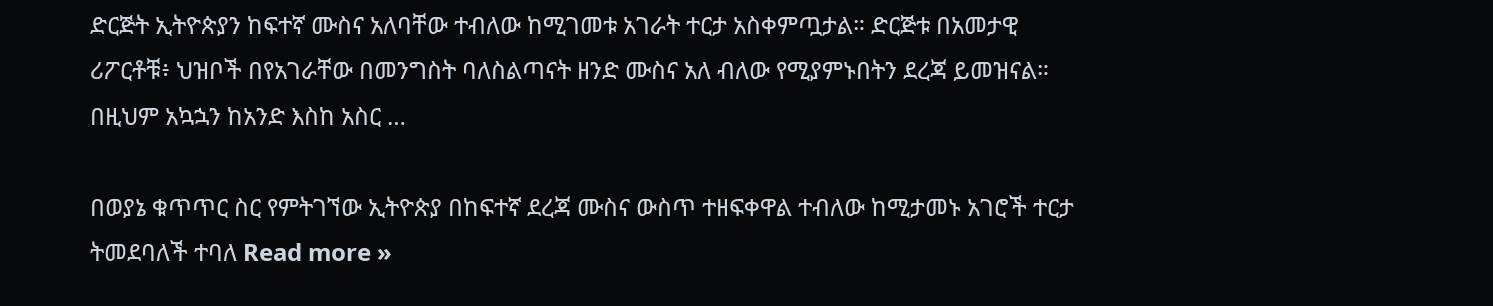ድርጅት ኢትዮጵያን ከፍተኛ ሙስና አለባቸው ተብለው ከሚገመቱ አገራት ተርታ አስቀምጧታል። ድርጅቱ በአመታዊ ሪፖርቶቹ፥ ህዝቦች በየአገራቸው በመንግስት ባለስልጣናት ዘንድ ሙስና አለ ብለው የሚያምኑበትን ደረጃ ይመዝናል። በዚህም አኳኋን ከአንድ እስከ አስር …

በወያኔ ቁጥጥር ስር የምትገኘው ኢትዮጵያ በከፍተኛ ደረጃ ሙስና ውስጥ ተዘፍቀዋል ተብለው ከሚታመኑ አገሮች ተርታ ትመደባለች ተባለ Read more »